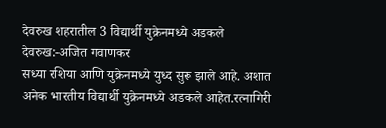देवरुख शहरातील 3 विद्यार्थी युक्रेनमध्ये अडकले
देवरुख:-अजित गवाणकर
सध्या रशिया आणि युक्रेनमध्ये युध्द सुरू झाले आहे. अशात अनेक भारतीय विद्यार्थी युक्रेनमध्ये अडकले आहेत.रत्नागिरी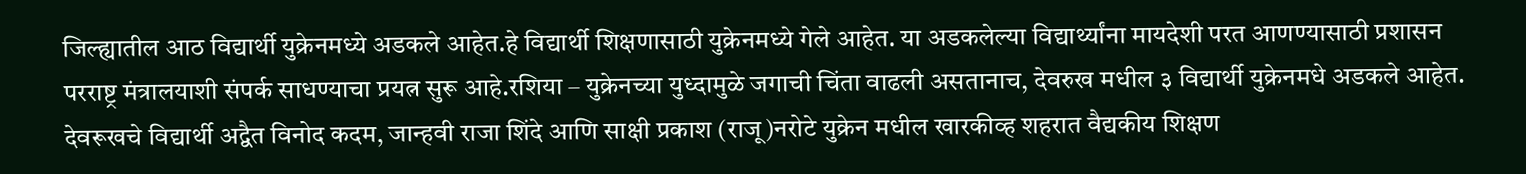जिल्ह्यातील आठ विद्यार्थी युक्रेनमध्ये अडकले आहेत.हे विद्यार्थी शिक्षणासाठी युक्रेनमध्ये गेले आहेत. या अडकलेल्या विद्यार्थ्यांना मायदेशी परत आणण्यासाठी प्रशासन परराष्ट्र मंत्रालयाशी संपर्क साधण्याचा प्रयत्न सुरू आहे.रशिया – युक्रेनच्या युध्दामुळे जगाची चिंता वाढली असतानाच, देवरुख मधील ३ विद्यार्थी युक्रेनमधे अडकले आहेत.
देवरूखचे विद्यार्थी अद्वैत विनोद कदम, जान्हवी राजा शिंदे आणि साक्षी प्रकाश (राजू)नरोटे युक्रेन मधील खारकीव्ह शहरात वैद्यकीय शिक्षण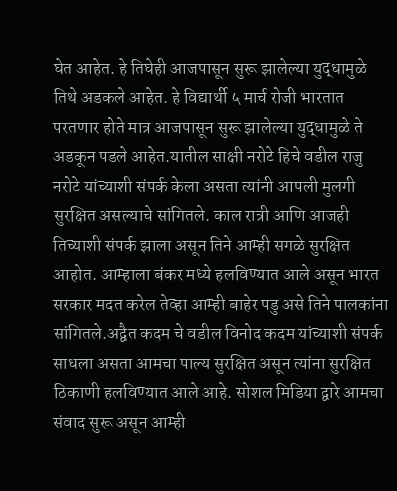घेत आहेत. हे तिघेही आजपासून सुरू झालेल्या युद्धामुळे तिथे अडकले आहेत. हे विद्यार्थी ५ मार्च रोजी भारतात परतणार होते मात्र आजपासून सुरू झालेल्या युद्धामुळे ते अडकून पडले आहेत.यातील साक्षी नरोटे हिचे वडील राजु नरोटे यांच्याशी संपर्क केला असता त्यांनी आपली मुलगी सुरक्षित असल्याचे सांगितले. काल रात्री आणि आजही तिच्याशी संपर्क झाला असून तिने आम्ही सगळे सुरक्षित आहोत. आम्हाला बंकर मध्ये हलविण्यात आले असून भारत सरकार मदत करेल तेव्हा आम्ही बाहेर पडु असे तिने पालकांना सांगितले.अद्वैत कदम चे वडील विनोद कदम यांच्याशी संपर्क साधला असता आमचा पाल्य सुरक्षित असून त्यांना सुरक्षित ठिकाणी हलविण्यात आले आहे. सोशल मिडिया द्वारे आमचा संवाद सुरू असून आम्ही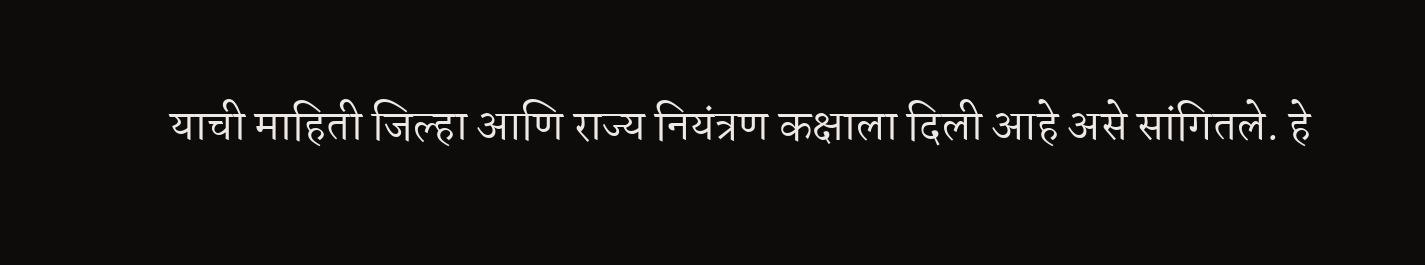याची माहिती जिल्हा आणि राज्य नियंत्रण कक्षाला दिली आहे असे सांगितले. हे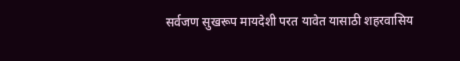सर्वजण सुखरूप मायदेशी परत यावेत यासाठी शहरवासिय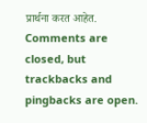प्रार्थना करत आहेत.
Comments are closed, but trackbacks and pingbacks are open.